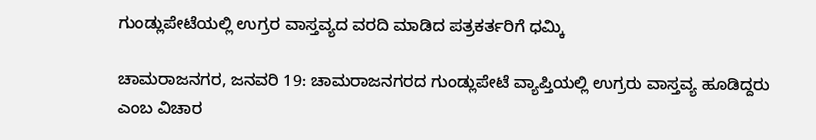ಗುಂಡ್ಲುಪೇಟೆಯಲ್ಲಿ ಉಗ್ರರ ವಾಸ್ತವ್ಯದ ವರದಿ ಮಾಡಿದ ಪತ್ರಕರ್ತರಿಗೆ ಧಮ್ಕಿ

ಚಾಮರಾಜನಗರ, ಜನವರಿ 19: ಚಾಮರಾಜನಗರದ ಗುಂಡ್ಲುಪೇಟೆ ವ್ಯಾಪ್ತಿಯಲ್ಲಿ ಉಗ್ರರು ವಾಸ್ತವ್ಯ ಹೂಡಿದ್ದರು ಎಂಬ ವಿಚಾರ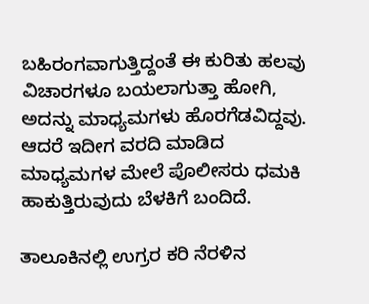ಬಹಿರಂಗವಾಗುತ್ತಿದ್ದಂತೆ ಈ ಕುರಿತು ಹಲವು ವಿಚಾರಗಳೂ ಬಯಲಾಗುತ್ತಾ ಹೋಗಿ, ಅದನ್ನು ಮಾಧ್ಯಮಗಳು ಹೊರಗೆಡವಿದ್ದವು. ಆದರೆ ಇದೀಗ ವರದಿ ಮಾಡಿದ ಮಾಧ್ಯಮಗಳ ಮೇಲೆ ಪೊಲೀಸರು ಧಮಕಿ ಹಾಕುತ್ತಿರುವುದು ಬೆಳಕಿಗೆ ಬಂದಿದೆ.

ತಾಲೂಕಿನಲ್ಲಿ ಉಗ್ರರ ಕರಿ ನೆರಳಿನ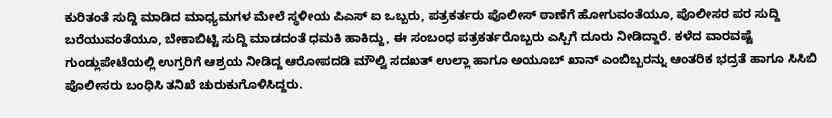ಕುರಿತಂತೆ ಸುದ್ದಿ ಮಾಡಿದ ಮಾಧ್ಯಮಗಳ ಮೇಲೆ ಸ್ಥಳೀಯ ಪಿಎಸ್ ಐ ಒಬ್ಬರು, ಪತ್ರಕರ್ತರು ಪೊಲೀಸ್ ಠಾಣೆಗೆ ಹೋಗುವಂತೆಯೂ, ಪೊಲೀಸರ ಪರ ಸುದ್ದಿ ಬರೆಯುವಂತೆಯೂ, ಬೇಕಾಬಿಟ್ಟಿ ಸುದ್ದಿ ಮಾಡದಂತೆ ಧಮಕಿ ಹಾಕಿದ್ದು, ಈ ಸಂಬಂಧ ಪತ್ರಕರ್ತರೊಬ್ಬರು ಎಸ್ಪಿಗೆ ದೂರು ನೀಡಿದ್ದಾರೆ. ಕಳೆದ ವಾರವಷ್ಟೆ ಗುಂಡ್ಲುಪೇಟೆಯಲ್ಲಿ ಉಗ್ರರಿಗೆ ಆಶ್ರಯ ನೀಡಿದ್ದ ಆರೋಪದಡಿ ಮೌಲ್ವಿ ಸದಖತ್ ಉಲ್ಲಾ ಹಾಗೂ ಅಯೂಬ್ ಖಾನ್ ಎಂಬಿಬ್ಬರನ್ನು ಆಂತರಿಕ ಭದ್ರತೆ ಹಾಗೂ ಸಿಸಿಬಿ ಪೊಲೀಸರು ಬಂಧಿಸಿ ತನಿಖೆ ಚುರುಕುಗೊಳಿಸಿದ್ದರು.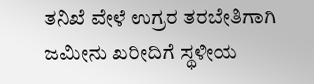ತನಿಖೆ ವೇಳೆ ಉಗ್ರರ ತರಬೇತಿಗಾಗಿ ಜಮೀನು ಖರೀದಿಗೆ ಸ್ಥಳೀಯ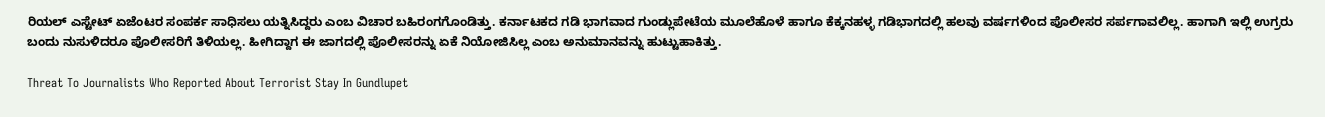ರಿಯಲ್ ಎಸ್ಟೇಟ್ ಏಜೆಂಟರ ಸಂಪರ್ಕ ಸಾಧಿಸಲು ಯತ್ನಿಸಿದ್ದರು ಎಂಬ ವಿಚಾರ ಬಹಿರಂಗಗೊಂಡಿತ್ತು. ಕರ್ನಾಟಕದ ಗಡಿ ಭಾಗವಾದ ಗುಂಡ್ಲುಪೇಟೆಯ ಮೂಲೆಹೊಳೆ ಹಾಗೂ ಕೆಕ್ಕನಹಳ್ಳ ಗಡಿಭಾಗದಲ್ಲಿ ಹಲವು ವರ್ಷಗಳಿಂದ ಪೊಲೀಸರ ಸರ್ಪಗಾವಲಿಲ್ಲ. ಹಾಗಾಗಿ ಇಲ್ಲಿ ಉಗ್ರರು ಬಂದು ನುಸುಳಿದರೂ ಪೊಲೀಸರಿಗೆ ತಿಳಿಯಲ್ಲ. ಹೀಗಿದ್ದಾಗ ಈ ಜಾಗದಲ್ಲಿ ಪೊಲೀಸರನ್ನು ಏಕೆ ನಿಯೋಜಿಸಿಲ್ಲ ಎಂಬ ಅನುಮಾನವನ್ನು ಹುಟ್ಟುಹಾಕಿತ್ತು.

Threat To Journalists Who Reported About Terrorist Stay In Gundlupet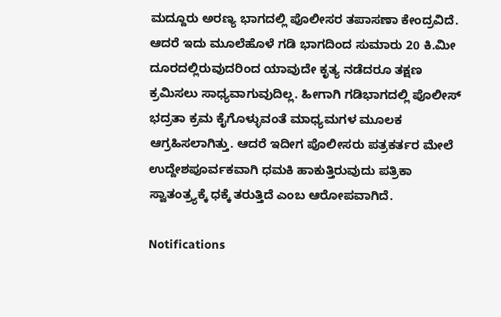ಮದ್ದೂರು ಅರಣ್ಯ ಭಾಗದಲ್ಲಿ ಪೊಲೀಸರ ತಪಾಸಣಾ ಕೇಂದ್ರವಿದೆ. ಆದರೆ ಇದು ಮೂಲೆಹೊಳೆ ಗಡಿ ಭಾಗದಿಂದ ಸುಮಾರು 20 ಕಿ.ಮೀ ದೂರದಲ್ಲಿರುವುದರಿಂದ ಯಾವುದೇ ಕೃತ್ಯ ನಡೆದರೂ ತಕ್ಷಣ ಕ್ರಮಿಸಲು ಸಾಧ್ಯವಾಗುವುದಿಲ್ಲ. ಹೀಗಾಗಿ ಗಡಿಭಾಗದಲ್ಲಿ ಪೊಲೀಸ್ ಭದ್ರತಾ ಕ್ರಮ ಕೈಗೊಳ್ಳುವಂತೆ ಮಾಧ್ಯಮಗಳ ಮೂಲಕ ಆಗ್ರಹಿಸಲಾಗಿತ್ತು. ಆದರೆ ಇದೀಗ ಪೊಲೀಸರು ಪತ್ರಕರ್ತರ ಮೇಲೆ ಉದ್ದೇಶಪೂರ್ವಕವಾಗಿ ಧಮಕಿ ಹಾಕುತ್ತಿರುವುದು ಪತ್ರಿಕಾ ಸ್ವಾತಂತ್ರ್ಯಕ್ಕೆ ಧಕ್ಕೆ ತರುತ್ತಿದೆ ಎಂಬ ಆರೋಪವಾಗಿದೆ.

Notifications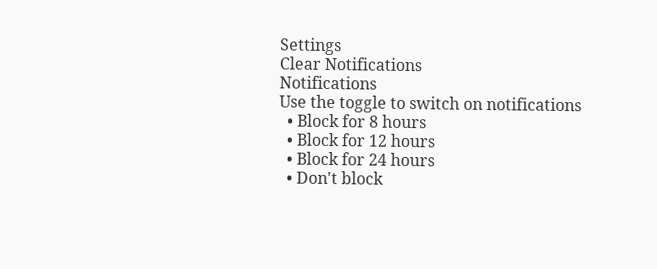Settings
Clear Notifications
Notifications
Use the toggle to switch on notifications
  • Block for 8 hours
  • Block for 12 hours
  • Block for 24 hours
  • Don't block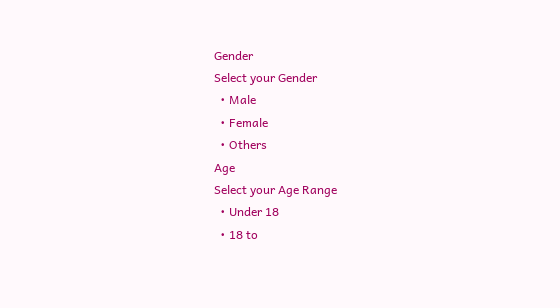Gender
Select your Gender
  • Male
  • Female
  • Others
Age
Select your Age Range
  • Under 18
  • 18 to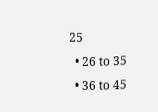25
  • 26 to 35
  • 36 to 45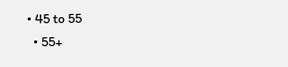• 45 to 55
  • 55+